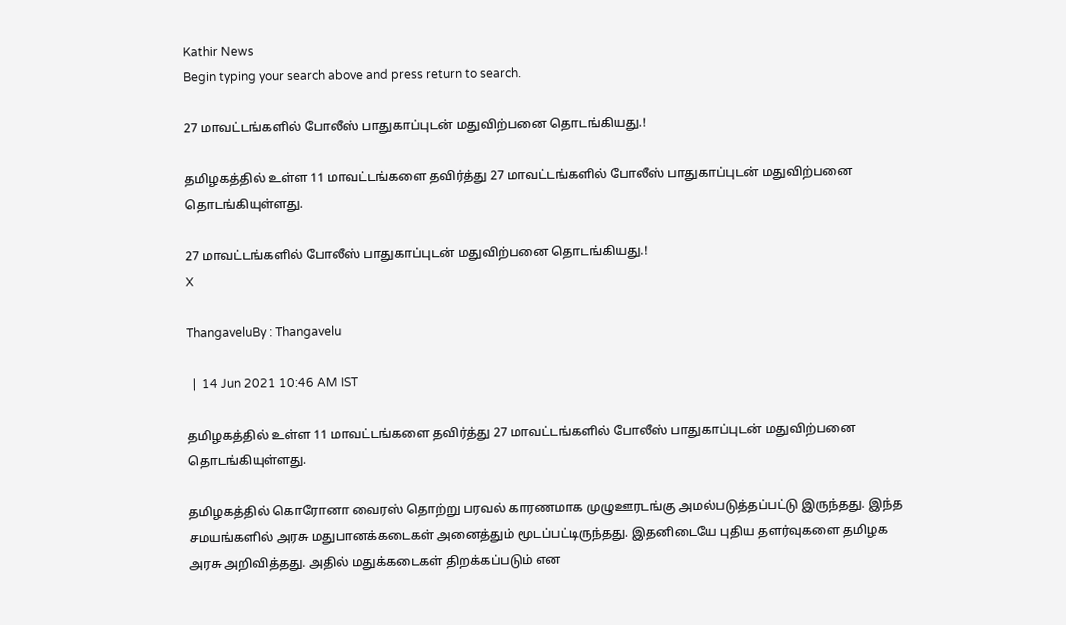Kathir News
Begin typing your search above and press return to search.

27 மாவட்டங்களில் போலீஸ் பாதுகாப்புடன் மதுவிற்பனை தொடங்கியது.!

தமிழகத்தில் உள்ள 11 மாவட்டங்களை தவிர்த்து 27 மாவட்டங்களில் போலீஸ் பாதுகாப்புடன் மதுவிற்பனை தொடங்கியுள்ளது.

27 மாவட்டங்களில் போலீஸ் பாதுகாப்புடன் மதுவிற்பனை தொடங்கியது.!
X

ThangaveluBy : Thangavelu

  |  14 Jun 2021 10:46 AM IST

தமிழகத்தில் உள்ள 11 மாவட்டங்களை தவிர்த்து 27 மாவட்டங்களில் போலீஸ் பாதுகாப்புடன் மதுவிற்பனை தொடங்கியுள்ளது.

தமிழகத்தில் கொரோனா வைரஸ் தொற்று பரவல் காரணமாக முழுஊரடங்கு அமல்படுத்தப்பட்டு இருந்தது. இந்த சமயங்களில் அரசு மதுபானக்கடைகள் அனைத்தும் மூடப்பட்டிருந்தது. இதனிடையே புதிய தளர்வுகளை தமிழக அரசு அறிவித்தது. அதில் மதுக்கடைகள் திறக்கப்படும் என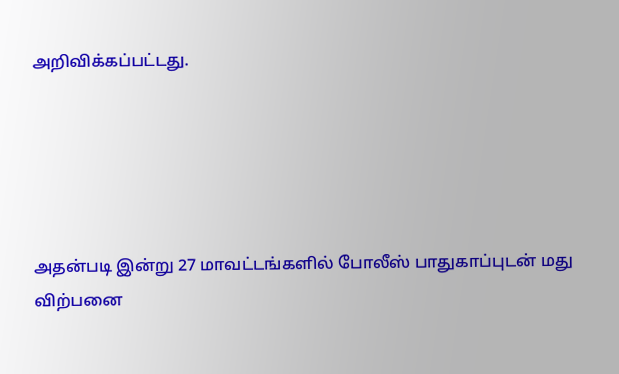அறிவிக்கப்பட்டது.





அதன்படி இன்று 27 மாவட்டங்களில் போலீஸ் பாதுகாப்புடன் மது விற்பனை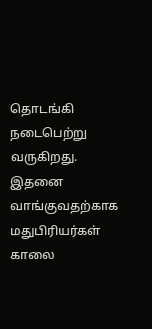தொடங்கி நடைபெற்று வருகிறது. இதனை வாங்குவதற்காக மதுபிரியர்கள் காலை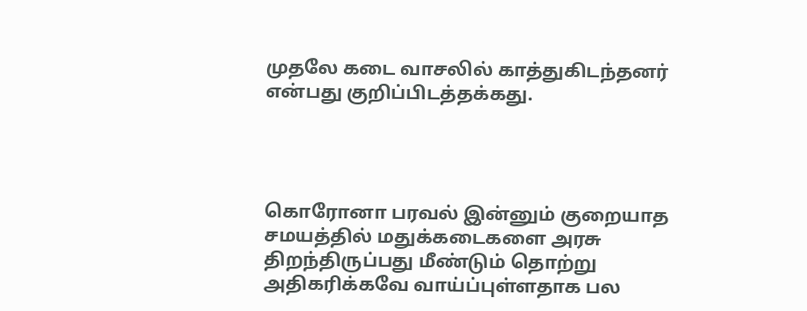முதலே கடை வாசலில் காத்துகிடந்தனர் என்பது குறிப்பிடத்தக்கது.




கொரோனா பரவல் இன்னும் குறையாத சமயத்தில் மதுக்கடைகளை அரசு திறந்திருப்பது மீண்டும் தொற்று அதிகரிக்கவே வாய்ப்புள்ளதாக பல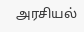அரசியல்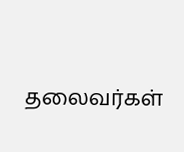தலைவர்கள்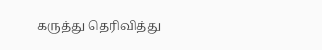கருத்து தெரிவித்து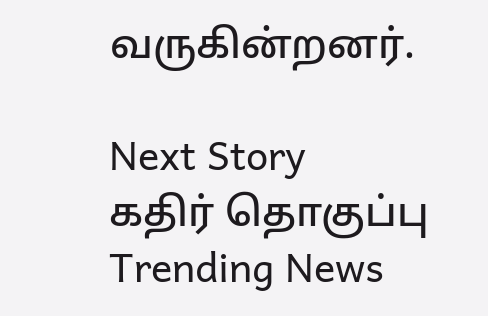வருகின்றனர்.

Next Story
கதிர் தொகுப்பு
Trending News